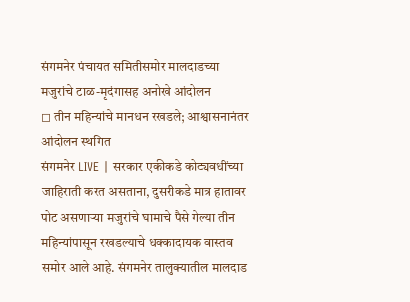संगमनेर पंचायत समितीसमोर मालदाडच्या मजुरांचे टाळ-मृदंगासह अनोखे आंदोलन
◻ तीन महिन्यांचे मानधन रखडले; आश्वासनानंतर आंदोलन स्थगित
संगमनेर LIVE | सरकार एकीकडे कोट्यवधींच्या जाहिराती करत असताना, दुसरीकडे मात्र हातावर पोट असणाऱ्या मजुरांचे घामाचे पैसे गेल्या तीन महिन्यांपासून रखडल्याचे धक्कादायक वास्तव समोर आले आहे. संगमनेर तालुक्यातील मालदाड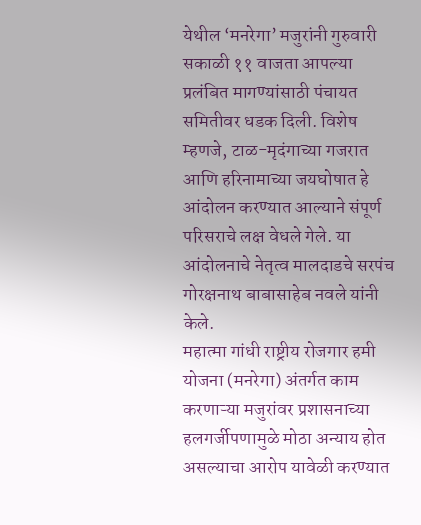येथील ‘मनरेगा’ मजुरांनी गुरुवारी सकाळी ११ वाजता आपल्या प्रलंबित मागण्यांसाठी पंचायत समितीवर धडक दिली. विशेष म्हणजे, टाळ-मृदंगाच्या गजरात आणि हरिनामाच्या जयघोषात हे आंदोलन करण्यात आल्याने संपूर्ण परिसराचे लक्ष वेधले गेले. या आंदोलनाचे नेतृत्व मालदाडचे सरपंच गोरक्षनाथ बाबासाहेब नवले यांनी केले.
महात्मा गांधी राष्ट्रीय रोजगार हमी योजना (मनरेगा) अंतर्गत काम करणाऱ्या मजुरांवर प्रशासनाच्या हलगर्जीपणामुळे मोठा अन्याय होत असल्याचा आरोप यावेळी करण्यात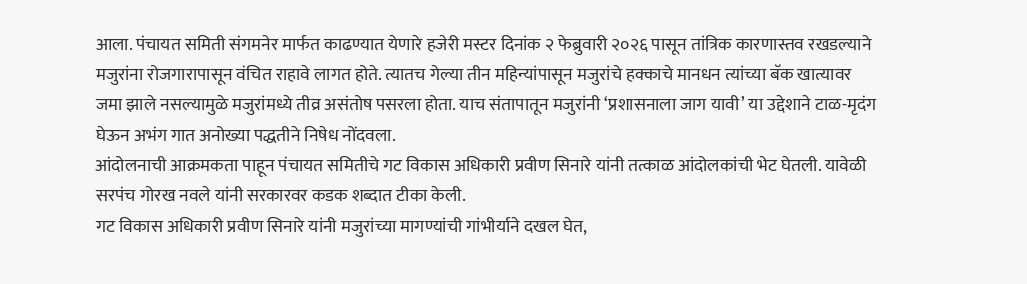आला. पंचायत समिती संगमनेर मार्फत काढण्यात येणारे हजेरी मस्टर दिनांक २ फेब्रुवारी २०२६ पासून तांत्रिक कारणास्तव रखडल्याने मजुरांना रोजगारापासून वंचित राहावे लागत होते. त्यातच गेल्या तीन महिन्यांपासून मजुरांचे हक्काचे मानधन त्यांच्या बॅक खात्यावर जमा झाले नसल्यामुळे मजुरांमध्ये तीव्र असंतोष पसरला होता. याच संतापातून मजुरांनी ‘प्रशासनाला जाग यावी’ या उद्देशाने टाळ-मृदंग घेऊन अभंग गात अनोख्या पद्धतीने निषेध नोंदवला.
आंदोलनाची आक्रमकता पाहून पंचायत समितीचे गट विकास अधिकारी प्रवीण सिनारे यांनी तत्काळ आंदोलकांची भेट घेतली. यावेळी सरपंच गोरख नवले यांनी सरकारवर कडक शब्दात टीका केली.
गट विकास अधिकारी प्रवीण सिनारे यांनी मजुरांच्या मागण्यांची गांभीर्याने दखल घेत,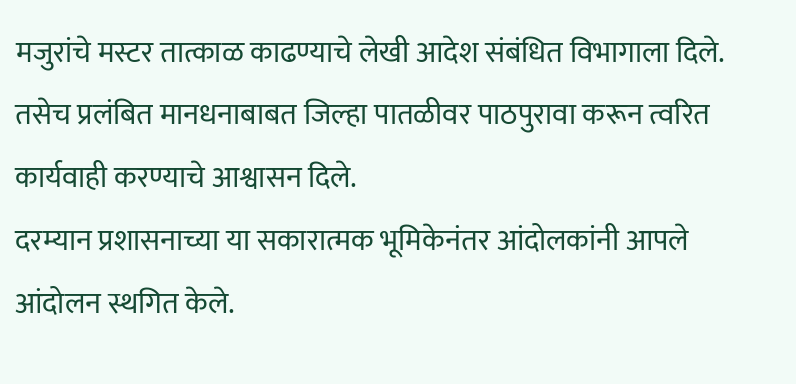मजुरांचे मस्टर तात्काळ काढण्याचे लेखी आदेश संबंधित विभागाला दिले. तसेच प्रलंबित मानधनाबाबत जिल्हा पातळीवर पाठपुरावा करून त्वरित कार्यवाही करण्याचे आश्वासन दिले.
दरम्यान प्रशासनाच्या या सकारात्मक भूमिकेनंतर आंदोलकांनी आपले आंदोलन स्थगित केले.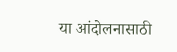या आंदोलनासाठी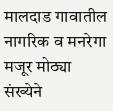मालदाड गावातील नागरिक व मनरेगा मजूर मोठ्या संख्येने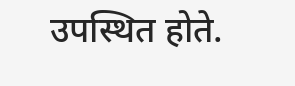उपस्थित होते.